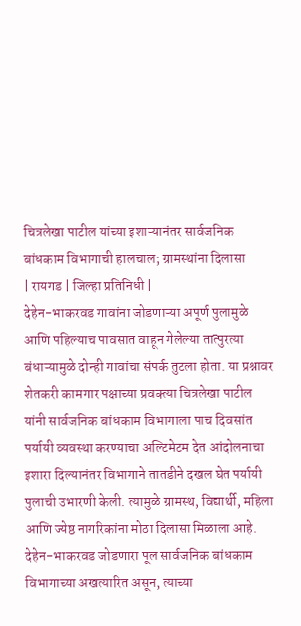चित्रलेखा पाटील यांच्या इशाऱ्यानंतर सार्वजनिक बांधकाम विभागाची हालचाल; ग्रामस्थांना दिलासा
| रायगड | जिल्हा प्रतिनिधी |
देहेन-भाकरवड गावांना जोडणाऱ्या अपूर्ण पुलामुळे आणि पहिल्याच पावसात वाहून गेलेल्या तात्पुरत्या बंधाऱ्यामुळे दोन्ही गावांचा संपर्क तुटला होता. या प्रश्नावर शेतकरी कामगार पक्षाच्या प्रवक्त्या चित्रलेखा पाटील यांनी सार्वजनिक बांधकाम विभागाला पाच दिवसांत पर्यायी व्यवस्था करण्याचा अल्टिमेटम देत आंदोलनाचा इशारा दिल्यानंतर विभागाने तातडीने दखल घेत पर्यायी पुलाची उभारणी केली. त्यामुळे ग्रामस्थ, विद्यार्थी, महिला आणि ज्येष्ठ नागरिकांना मोठा दिलासा मिळाला आहे.
देहेन-भाकरवड जोडणारा पूल सार्वजनिक बांधकाम विभागाच्या अखत्यारित असून, त्याच्या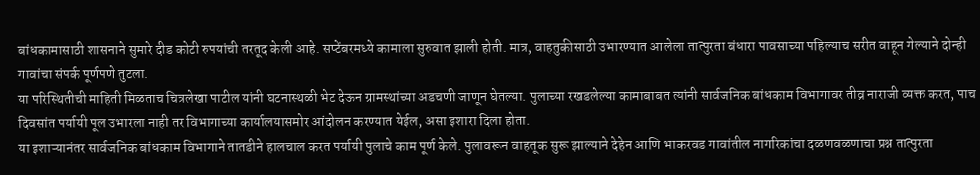बांधकामासाठी शासनाने सुमारे दीड कोटी रुपयांची तरतूद केली आहे. सप्टेंबरमध्ये कामाला सुरुवात झाली होती. मात्र, वाहतुकीसाठी उभारण्यात आलेला तात्पुरता बंधारा पावसाच्या पहिल्याच सरीत वाहून गेल्याने दोन्ही गावांचा संपर्क पूर्णपणे तुटला.
या परिस्थितीची माहिती मिळताच चित्रलेखा पाटील यांनी घटनास्थळी भेट देऊन ग्रामस्थांच्या अडचणी जाणून घेतल्या. पुलाच्या रखडलेल्या कामाबाबत त्यांनी सार्वजनिक बांधकाम विभागावर तीव्र नाराजी व्यक्त करत, पाच दिवसांत पर्यायी पूल उभारला नाही तर विभागाच्या कार्यालयासमोर आंदोलन करण्यात येईल, असा इशारा दिला होता.
या इशाऱ्यानंतर सार्वजनिक बांधकाम विभागाने तातडीने हालचाल करत पर्यायी पुलाचे काम पूर्ण केले. पुलावरून वाहतूक सुरू झाल्याने देहेन आणि भाकरवड गावांतील नागरिकांचा दळणवळणाचा प्रश्न तात्पुरता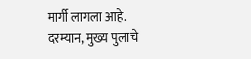मार्गी लागला आहे. दरम्यान, मुख्य पुलाचे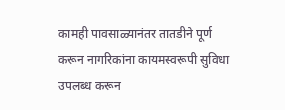कामही पावसाळ्यानंतर तातडीने पूर्ण करून नागरिकांना कायमस्वरूपी सुविधा उपलब्ध करून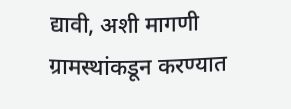द्यावी, अशी मागणी ग्रामस्थांकडून करण्यात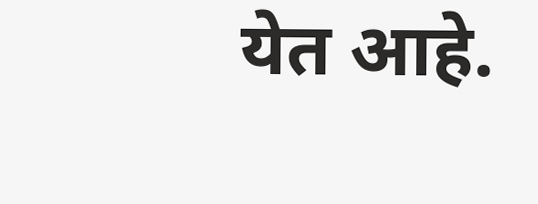येत आहे.